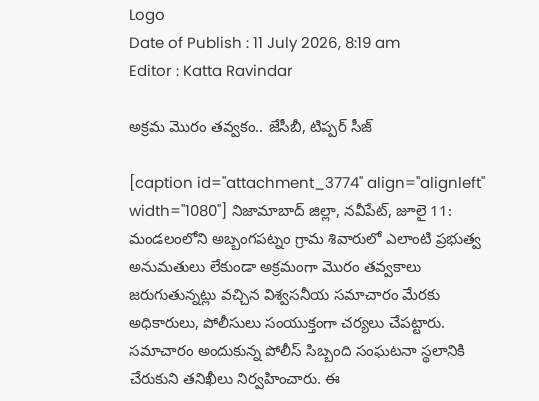Logo
Date of Publish : 11 July 2026, 8:19 am
Editor : Katta Ravindar

అక్రమ మొరం తవ్వకం.. జేసీబీ, టిప్పర్ సీజ్

[caption id="attachment_3774" align="alignleft" width="1080"] నిజామాబాద్ జిల్లా, నవీపేట్, జూలై 11: మండలంలోని అబ్బంగపట్నం గ్రామ శివారులో ఎలాంటి ప్రభుత్వ అనుమతులు లేకుండా అక్రమంగా మొరం తవ్వకాలు జరుగుతున్నట్లు వచ్చిన విశ్వసనీయ సమాచారం మేరకు అధికారులు, పోలీసులు సంయుక్తంగా చర్యలు చేపట్టారు.
సమాచారం అందుకున్న పోలీస్ సిబ్బంది సంఘటనా స్థలానికి చేరుకుని తనిఖీలు నిర్వహించారు. ఈ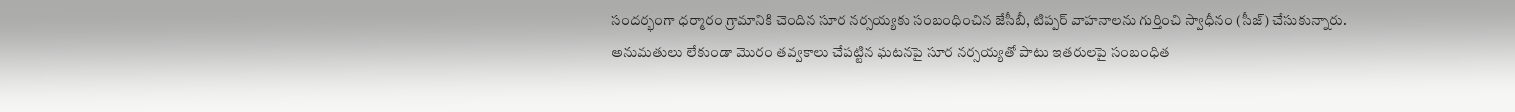సందర్భంగా ధర్మారం గ్రామానికి చెందిన సూర నర్సయ్యకు సంబంధించిన జేసీబీ, టిప్పర్ వాహనాలను గుర్తించి స్వాధీనం (సీజ్) చేసుకున్నారు.
అనుమతులు లేకుండా మొరం తవ్వకాలు చేపట్టిన ఘటనపై సూర నర్సయ్యతో పాటు ఇతరులపై సంబంధిత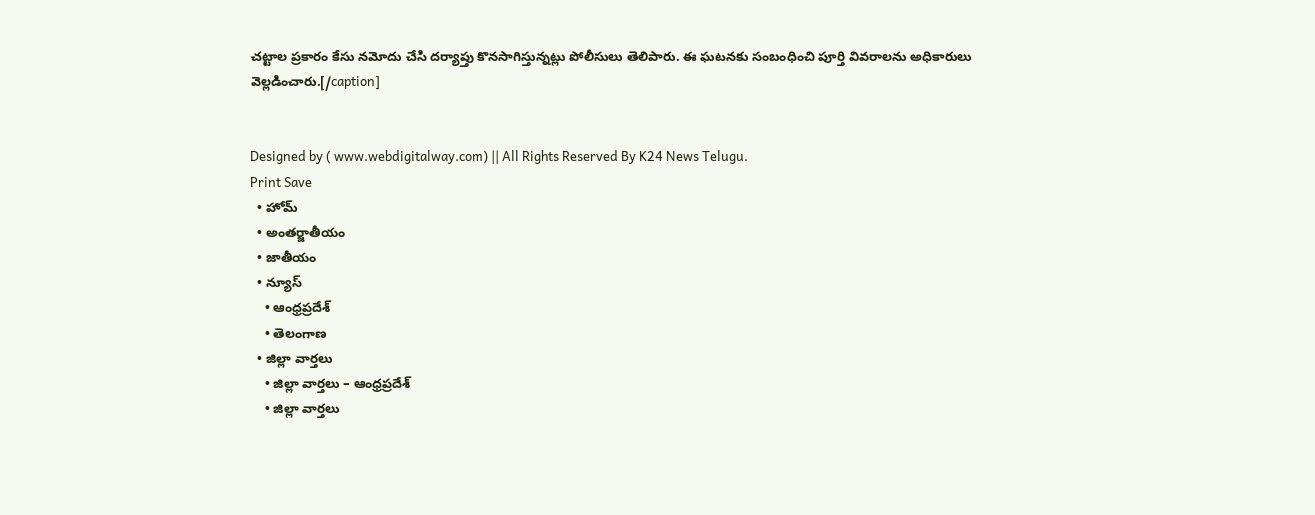చట్టాల ప్రకారం కేసు నమోదు చేసి దర్యాప్తు కొనసాగిస్తున్నట్లు పోలీసులు తెలిపారు. ఈ ఘటనకు సంబంధించి పూర్తి వివరాలను అధికారులు వెల్లడించారు.[/caption]


Designed by ( www.webdigitalway.com) || All Rights Reserved By K24 News Telugu.
Print Save
  • హోమ్
  • అంతర్జాతీయం
  • జాతీయం
  • న్యూస్
    • ఆంధ్రప్రదేశ్
    • తెలంగాణ
  • జిల్లా వార్తలు
    • జిల్లా వార్తలు – ఆంధ్రప్రదేశ్
    • జిల్లా వార్తలు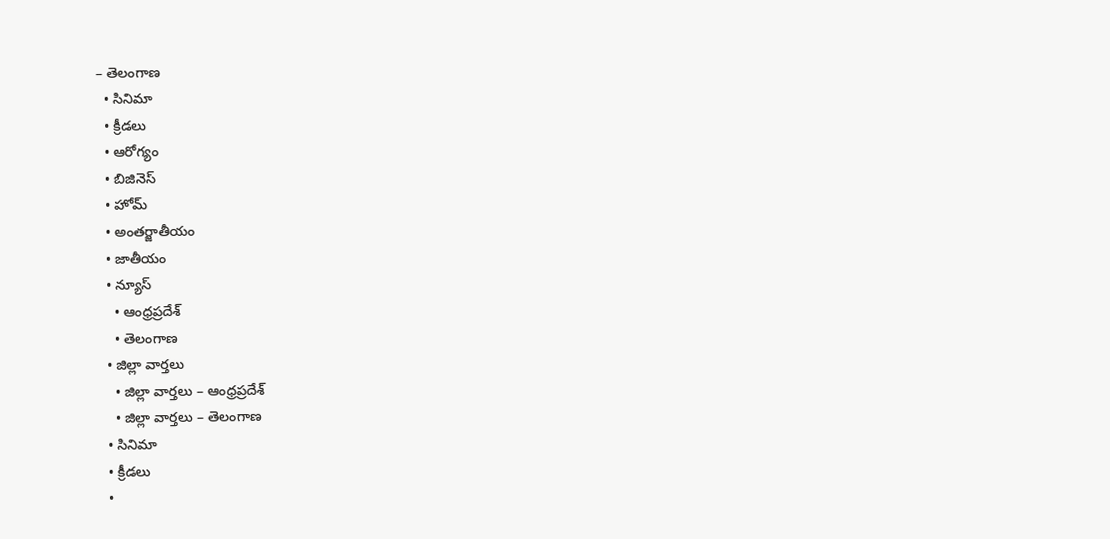– తెలంగాణ
  • సినిమా
  • క్రీడలు
  • ఆరోగ్యం
  • బిజినెస్
  • హోమ్
  • అంతర్జాతీయం
  • జాతీయం
  • న్యూస్
    • ఆంధ్రప్రదేశ్
    • తెలంగాణ
  • జిల్లా వార్తలు
    • జిల్లా వార్తలు – ఆంధ్రప్రదేశ్
    • జిల్లా వార్తలు – తెలంగాణ
  • సినిమా
  • క్రీడలు
  •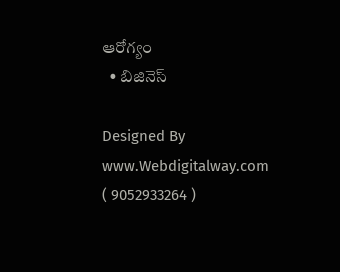ఆరోగ్యం
  • బిజినెస్

Designed By www.Webdigitalway.com
( 9052933264 )